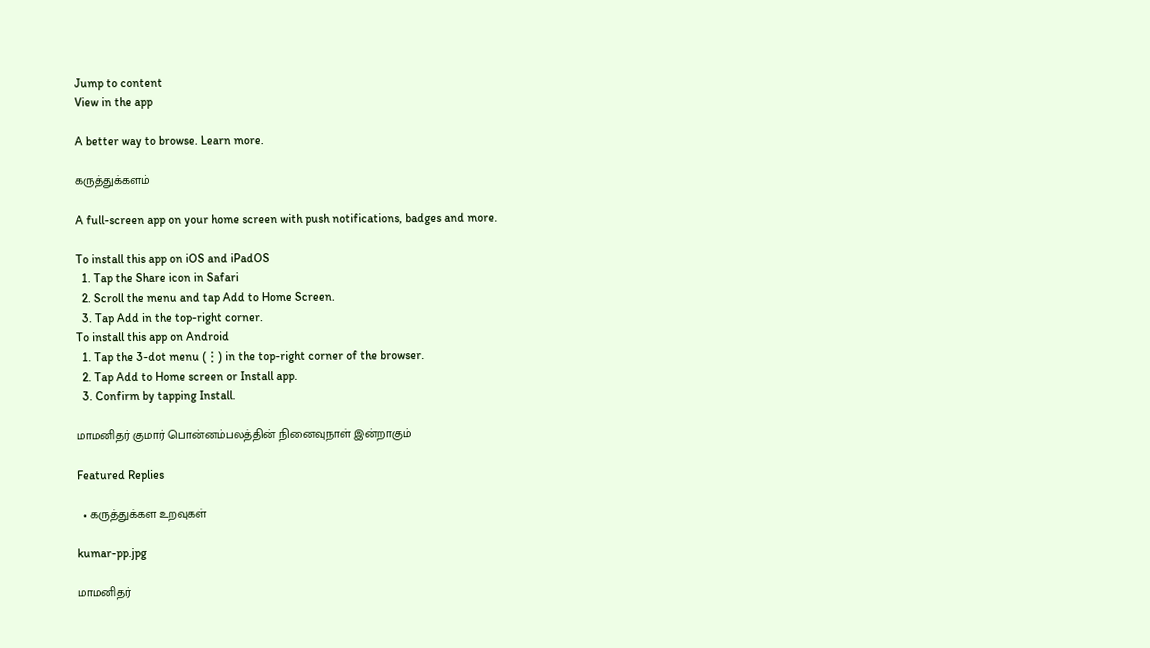Jump to content
View in the app

A better way to browse. Learn more.

கருத்துக்களம்

A full-screen app on your home screen with push notifications, badges and more.

To install this app on iOS and iPadOS
  1. Tap the Share icon in Safari
  2. Scroll the menu and tap Add to Home Screen.
  3. Tap Add in the top-right corner.
To install this app on Android
  1. Tap the 3-dot menu (⋮) in the top-right corner of the browser.
  2. Tap Add to Home screen or Install app.
  3. Confirm by tapping Install.

மாமனிதர் குமார் பொன்னம்பலத்தின் நினைவுநாள் இன்றாகும்

Featured Replies

  • கருத்துக்கள உறவுகள்

kumar-pp.jpg

மாமனிதர்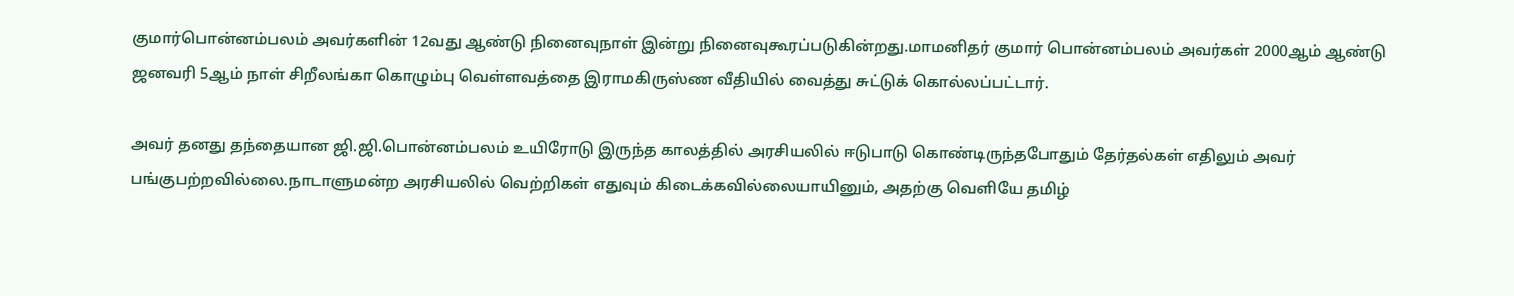குமார்பொன்னம்பலம் அவர்களின் 12வது ஆண்டு நினைவுநாள் இன்று நினைவுகூரப்படுகின்றது.மாமனிதர் குமார் பொன்னம்பலம் அவர்கள் 2000ஆம் ஆண்டு ஜனவரி 5ஆம் நாள் சிறீலங்கா கொழும்பு வெள்ளவத்தை இராமகிருஸ்ண வீதியில் வைத்து சுட்டுக் கொல்லப்பட்டார்.

அவர் தனது தந்தையான ஜி.ஜி.பொன்னம்பலம் உயிரோடு இருந்த காலத்தில் அரசியலில் ஈடுபாடு கொண்டிருந்தபோதும் தேர்தல்கள் எதிலும் அவர் பங்குபற்றவில்லை.நாடாளுமன்ற அரசியலில் வெற்றிகள் எதுவும் கிடைக்கவில்லையாயினும், அதற்கு வெளியே தமிழ்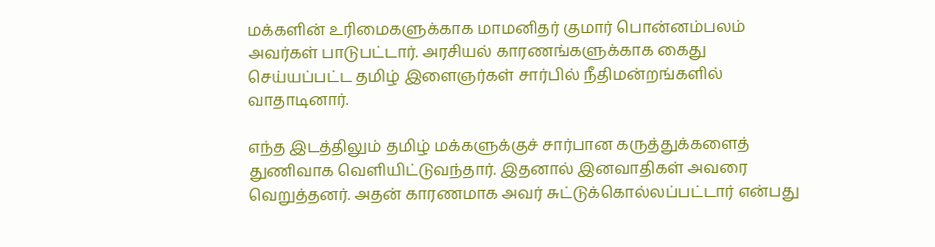மக்களின் உரிமைகளுக்காக மாமனிதர் குமார் பொன்னம்பலம் அவர்கள் பாடுபட்டார். அரசியல் காரணங்களுக்காக கைது செய்யப்பட்ட தமிழ் இளைஞர்கள் சார்பில் நீதிமன்றங்களில் வாதாடினார்.

எந்த இடத்திலும் தமிழ் மக்களுக்குச் சார்பான கருத்துக்களைத் துணிவாக வெளியிட்டுவந்தார். இதனால் இனவாதிகள் அவரை வெறுத்தனர். அதன் காரணமாக அவர் சுட்டுக்கொல்லப்பட்டார் என்பது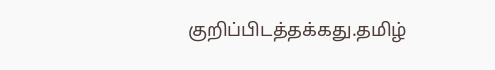குறிப்பிடத்தக்கது.தமிழ்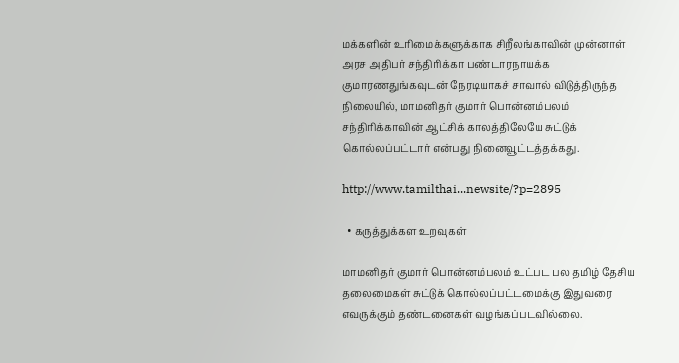மக்களின் உரிமைக்களுக்காக சிறீலங்காவின் முன்னாள் அரச அதிபர் சந்திரிக்கா பண்டாரநாயக்க குமாரணதுங்கவுடன் நேரடியாகச் சாவால் விடுத்திருந்த நிலையில், மாமனிதர் குமார் பொன்னம்பலம் சந்திரிக்காவின் ஆட்சிக் காலத்திலேயே சுட்டுக் கொல்லப்பட்டார் என்பது நினைவூட்டத்தக்கது.

http://www.tamilthai...newsite/?p=2895

  • கருத்துக்கள உறவுகள்

மாமனிதர் குமார் பொன்னம்பலம் உட்பட பல தமிழ் தேசிய தலைமைகள் சுட்டுக் கொல்லப்பட்டமைக்கு இதுவரை எவருக்கும் தண்டனைகள் வழங்கப்படவில்லை.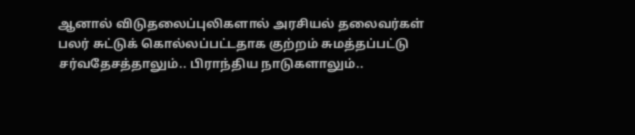ஆனால் விடுதலைப்புலிகளால் அரசியல் தலைவர்கள் பலர் சுட்டுக் கொல்லப்பட்டதாக குற்றம் சுமத்தப்பட்டு சர்வதேசத்தாலும்.. பிராந்திய நாடுகளாலும்..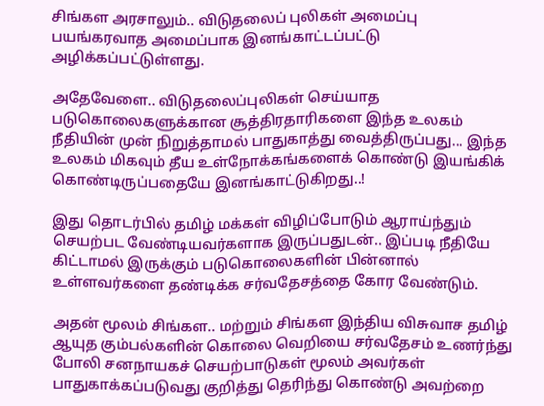சிங்கள அரசாலும்.. விடுதலைப் புலிகள் அமைப்பு பயங்கரவாத அமைப்பாக இனங்காட்டப்பட்டு அழிக்கப்பட்டுள்ளது.

அதேவேளை.. விடுதலைப்புலிகள் செய்யாத படுகொலைகளுக்கான சூத்திரதாரிகளை இந்த உலகம் நீதியின் முன் நிறுத்தாமல் பாதுகாத்து வைத்திருப்பது... இந்த உலகம் மிகவும் தீய உள்நோக்கங்களைக் கொண்டு இயங்கிக் கொண்டிருப்பதையே இனங்காட்டுகிறது..!

இது தொடர்பில் தமிழ் மக்கள் விழிப்போடும் ஆராய்ந்தும் செயற்பட வேண்டியவர்களாக இருப்பதுடன்.. இப்படி நீதியே கிட்டாமல் இருக்கும் படுகொலைகளின் பின்னால் உள்ளவர்களை தண்டிக்க சர்வதேசத்தை கோர வேண்டும்.

அதன் மூலம் சிங்கள.. மற்றும் சிங்கள இந்திய விசுவாச தமிழ் ஆயுத கும்பல்களின் கொலை வெறியை சர்வதேசம் உணர்ந்து போலி சனநாயகச் செயற்பாடுகள் மூலம் அவர்கள் பாதுகாக்கப்படுவது குறித்து தெரிந்து கொண்டு அவற்றை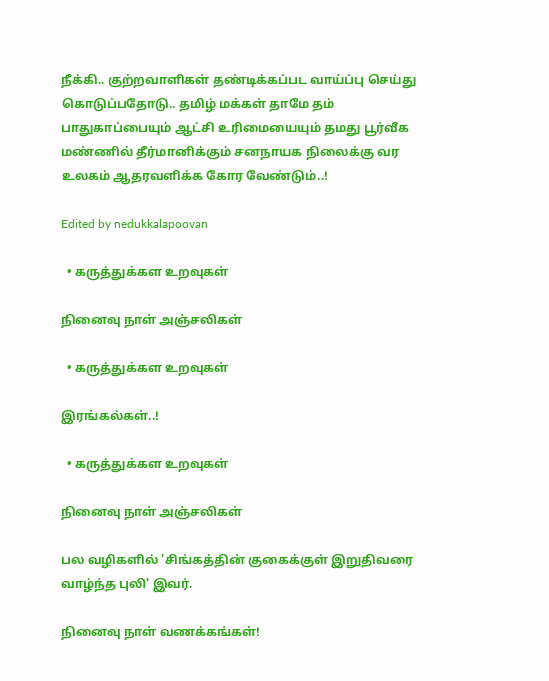நீக்கி.. குற்றவாளிகள் தண்டிக்கப்பட வாய்ப்பு செய்து கொடுப்பதோடு.. தமிழ் மக்கள் தாமே தம் பாதுகாப்பையும் ஆட்சி உரிமையையும் தமது பூர்வீக மண்ணில் தீர்மானிக்கும் சனநாயக நிலைக்கு வர உலகம் ஆதரவளிக்க கோர வேண்டும்..!

Edited by nedukkalapoovan

  • கருத்துக்கள உறவுகள்

நினைவு நாள் அஞ்சலிகள்

  • கருத்துக்கள உறவுகள்

இரங்கல்கள்..!

  • கருத்துக்கள உறவுகள்

நினைவு நாள் அஞ்சலிகள்

பல வழிகளில் 'சிங்கத்தின் குகைக்குள் இறுதிவரை வாழ்ந்த புலி' இவர்.

நினைவு நாள் வணக்கங்கள்!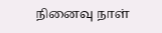நினைவு நாள்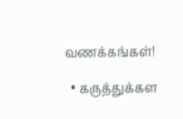வணக்கங்கள்!

  • கருத்துக்கள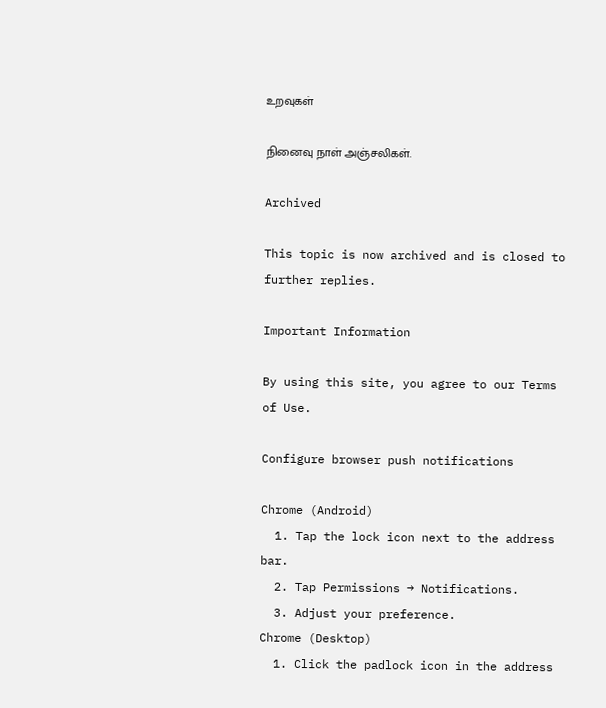உறவுகள்

நினைவு நாள் அஞ்சலிகள்.

Archived

This topic is now archived and is closed to further replies.

Important Information

By using this site, you agree to our Terms of Use.

Configure browser push notifications

Chrome (Android)
  1. Tap the lock icon next to the address bar.
  2. Tap Permissions → Notifications.
  3. Adjust your preference.
Chrome (Desktop)
  1. Click the padlock icon in the address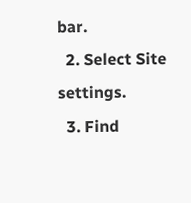bar.
  2. Select Site settings.
  3. Find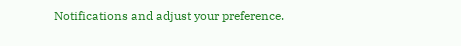Notifications and adjust your preference.